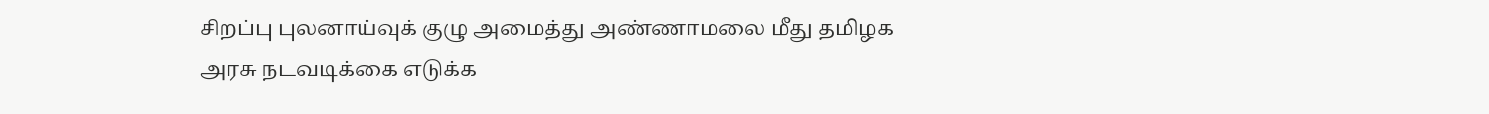சிறப்பு புலனாய்வுக் குழு அமைத்து அண்ணாமலை மீது தமிழக அரசு நடவடிக்கை எடுக்க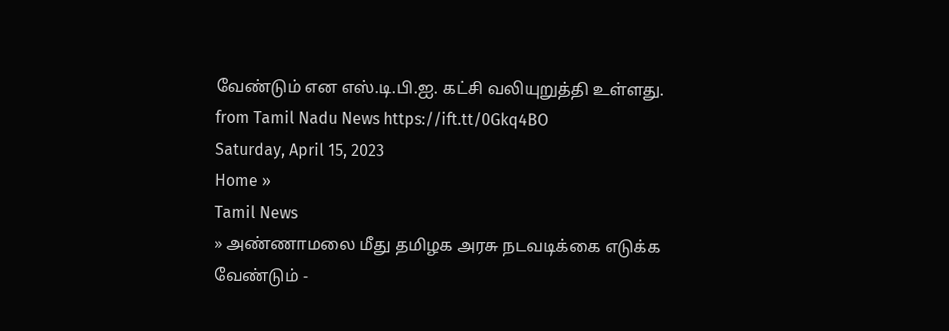வேண்டும் என எஸ்.டி.பி.ஐ. கட்சி வலியுறுத்தி உள்ளது.
from Tamil Nadu News https://ift.tt/0Gkq4BO
Saturday, April 15, 2023
Home »
Tamil News
» அண்ணாமலை மீது தமிழக அரசு நடவடிக்கை எடுக்க வேண்டும் -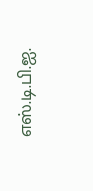எஸ்.டி.பி.ஐ.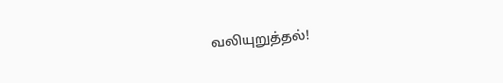வலியுறுத்தல்!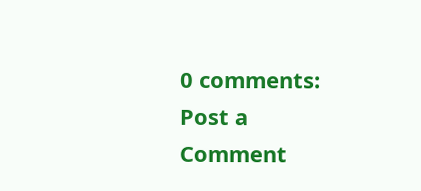0 comments:
Post a Comment